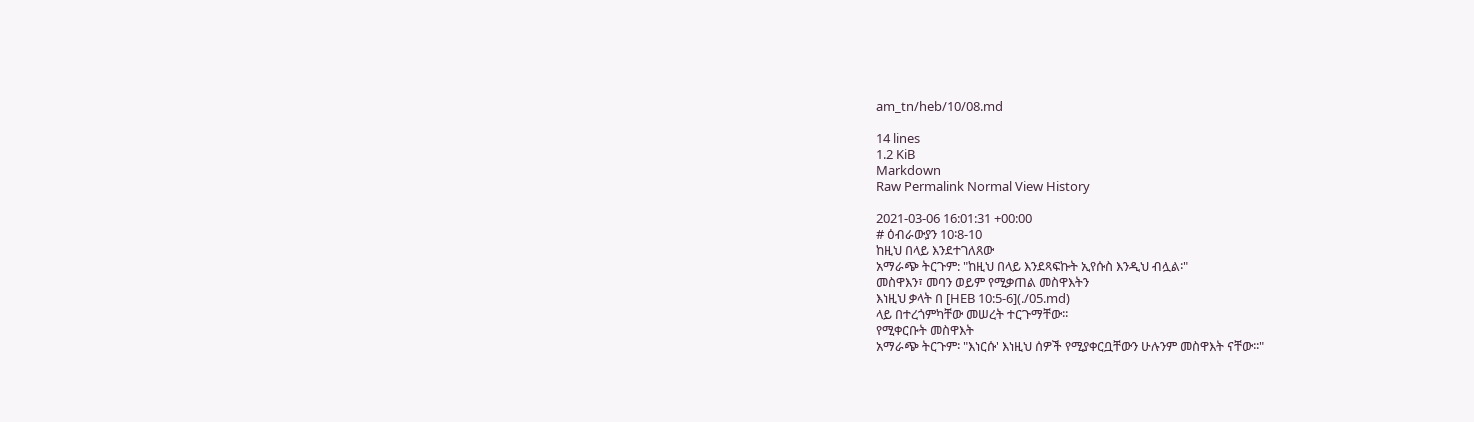am_tn/heb/10/08.md

14 lines
1.2 KiB
Markdown
Raw Permalink Normal View History

2021-03-06 16:01:31 +00:00
# ዕብራውያን 10፡8-10
ከዚህ በላይ እንደተገለጸው
አማራጭ ትርጉም: "ከዚህ በላይ እንደጻፍኩት ኢየሱስ እንዲህ ብሏል፡"
መስዋእን፣ መባን ወይም የሚቃጠል መስዋእትን
እነዚህ ቃላት በ [HEB 10:5-6](./05.md)
ላይ በተረጎምካቸው መሠረት ተርጉማቸው፡፡
የሚቀርቡት መስዋእት
አማራጭ ትርጉም፡ "እነርሱ' እነዚህ ሰዎች የሚያቀርቧቸውን ሁሉንም መስዋእት ናቸው፡፡"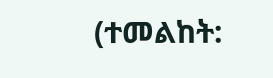(ተመልከት: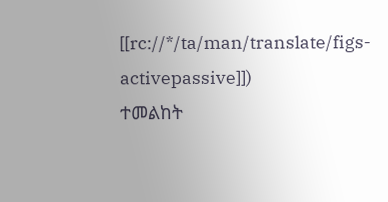[[rc://*/ta/man/translate/figs-activepassive]])
ተመልከት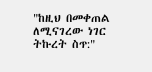"ከዚህ በመቀጠል ለሚናገረው ነገር ትኩረት ስጥ:"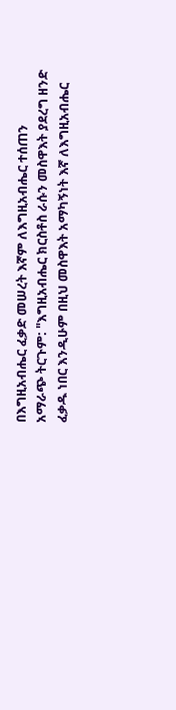በእግዚአብሔር ፈቃድ መሠረት እኛም ለእግዚአብሔር ተሰጠን
አማራጭ ትርጉም: "እግዚአብሔር ክርስቶስ ራሱን መስዋእት ያደረግ ዘንድ ፈቃዱ ነበር እንዲሁም በዚህ መስዋእት አማካኝነት እኛ ለእግዚአብሔር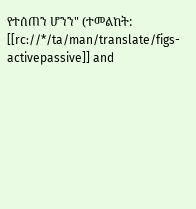የተሰጠን ሆንን" (ተመልከት: [[rc://*/ta/man/translate/figs-activepassive]] and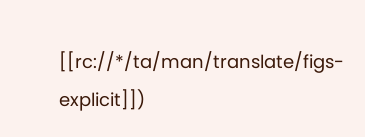[[rc://*/ta/man/translate/figs-explicit]])